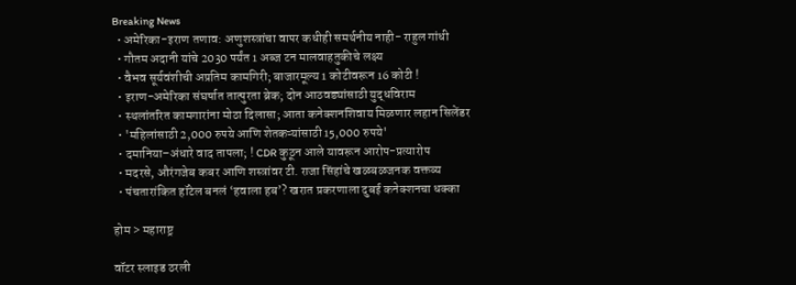Breaking News
  • अमेरिका-इराण तणाव: अणुशस्त्रांचा वापर कधीही समर्थनीय नाही- राहुल गांधी
  • गौतम अदानी यांचे 2030 पर्यंत 1 अब्ज टन मालवाहतुकीचे लक्ष्य
  • वैभव सूर्यवंशीची अप्रतिम कामगिरी; बाजारमूल्य 1 कोटीवरून 16 कोटी !
  • इराण-अमेरिका संघर्षात तात्पुरता ब्रेक; दोन आठवड्यांसाठी युद्धविराम
  • स्थलांतरित कामगारांना मोठा दिलासा; आता कनेक्शनशिवाय मिळणार लहान सिलेंडर
  • 'महिलांसाठी 2,000 रुपये आणि शेतकऱ्यांसाठी 15,000 रुपये'
  • दमानिया–अंधारे वाद तापला; ! CDR कुठून आले यावरून आरोप-प्रत्यारोप
  • मदरसे, औरंगजेब कबर आणि शस्त्रांवर टी. राजा सिंहांचे खळबळजनक वक्तव्य
  • पंचतारांकित हॉटेल बनलं ‘हवाला हब’? खरात प्रकरणाला दुबई कनेक्शनचा धक्का

होम > महाराष्ट्र

वॉटर स्लाइड ठरली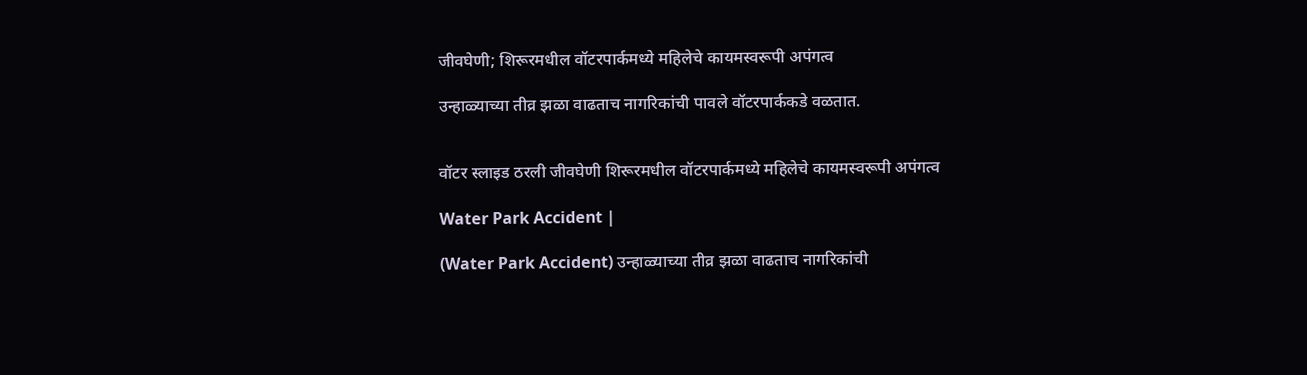जीवघेणी; शिरूरमधील वॉटरपार्कमध्ये महिलेचे कायमस्वरूपी अपंगत्व

उन्हाळ्याच्या तीव्र झळा वाढताच नागरिकांची पावले वॉटरपार्ककडे वळतात.


वॉटर स्लाइड ठरली जीवघेणी शिरूरमधील वॉटरपार्कमध्ये महिलेचे कायमस्वरूपी अपंगत्व

Water Park Accident |

(Water Park Accident) उन्हाळ्याच्या तीव्र झळा वाढताच नागरिकांची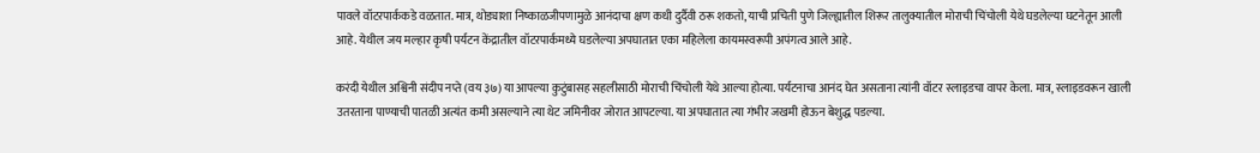पावले वॉटरपार्ककडे वळतात. मात्र, थोड्याशा निष्काळजीपणामुळे आनंदाचा क्षण कधी दुर्दैवी ठरू शकतो, याची प्रचिती पुणे जिल्ह्यातील शिरूर तालुक्यातील मोराची चिंचोली येथे घडलेल्या घटनेतून आली आहे. येथील जय मल्हार कृषी पर्यटन केंद्रातील वॉटरपार्कमध्ये घडलेल्या अपघातात एका महिलेला कायमस्वरूपी अपंगत्व आले आहे.

करंदी येथील अश्विनी संदीप नप्ते (वय ३७) या आपल्या कुटुंबासह सहलीसाठी मोराची चिंचोली येथे आल्या होत्या. पर्यटनाचा आनंद घेत असताना त्यांनी वॉटर स्लाइडचा वापर केला. मात्र, स्लाइडवरून खाली उतरताना पाण्याची पातळी अत्यंत कमी असल्याने त्या थेट जमिनीवर जोरात आपटल्या. या अपघातात त्या गंभीर जखमी होऊन बेशुद्ध पडल्या.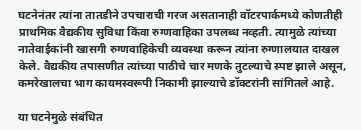घटनेनंतर त्यांना तातडीने उपचाराची गरज असतानाही वॉटरपार्कमध्ये कोणतीही प्राथमिक वैद्यकीय सुविधा किंवा रुग्णवाहिका उपलब्ध नव्हती. त्यामुळे त्यांच्या नातेवाईकांनी खासगी रुग्णवाहिकेची व्यवस्था करून त्यांना रुग्णालयात दाखल केले. वैद्यकीय तपासणीत त्यांच्या पाठीचे चार मणके तुटल्याचे स्पष्ट झाले असून, कमरेखालचा भाग कायमस्वरूपी निकामी झाल्याचे डॉक्टरांनी सांगितले आहे.

या घटनेमुळे संबंधित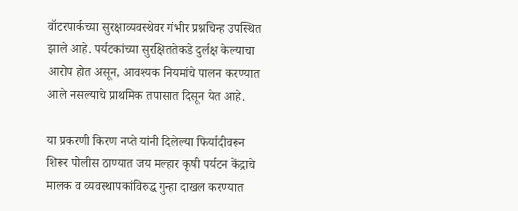वॉटरपार्कच्या सुरक्षाव्यवस्थेवर गंभीर प्रश्नचिन्ह उपस्थित झाले आहे. पर्यटकांच्या सुरक्षिततेकडे दुर्लक्ष केल्याचा आरोप होत असून, आवश्यक नियमांचे पालन करण्यात आले नसल्याचे प्राथमिक तपासात दिसून येत आहे.

या प्रकरणी किरण नप्ते यांनी दिलेल्या फिर्यादीवरून शिरूर पोलीस ठाण्यात जय मल्हार कृषी पर्यटन केंद्राचे मालक व व्यवस्थापकांविरुद्ध गुन्हा दाखल करण्यात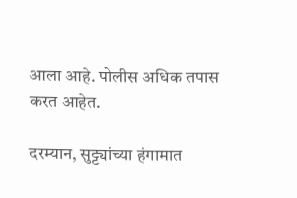आला आहे. पोलीस अधिक तपास करत आहेत.

दरम्यान, सुट्ट्यांच्या हंगामात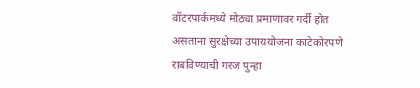वॉटरपार्कमध्ये मोठ्या प्रमाणावर गर्दी होत असताना सुरक्षेच्या उपाययोजना काटेकोरपणे राबविण्याची गरज पुन्हा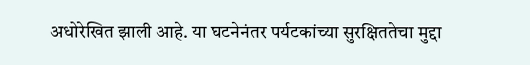अधोरेखित झाली आहे. या घटनेनंतर पर्यटकांच्या सुरक्षिततेचा मुद्दा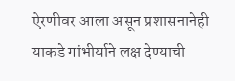ऐरणीवर आला असून प्रशासनानेही याकडे गांभीर्याने लक्ष देण्याची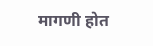मागणी होत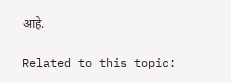आहे.

Related to this topic: